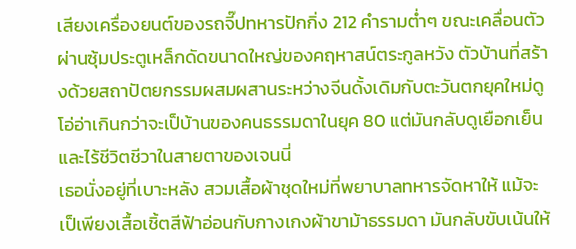เสียงเครื่องยนต์ของรถจี๊ปทหารปักกิ่ง 212 คำรามต่ำๆ ขณะเคลื่อนตัวผ่านซุ้มประตูเหล็กดัดขนาดใหญ่ของคฤหาสน์ตระกูลหวัง ตัวบ้านที่สร้างด้วยสถาปัตยกรรมผสมผสานระหว่างจีนดั้งเดิมกับตะวันตกยุคใหม่ดูโอ่อ่าเกินกว่าจะเป็บ้านของคนธรรมดาในยุค 80 แต่มันกลับดูเยือกเย็นและไร้ชีวิตชีวาในสายตาของเจนนี่
เธอนั่งอยู่ที่เบาะหลัง สวมเสื้อผ้าชุดใหม่ที่พยาบาลทหารจัดหาให้ แม้จะเป็เพียงเสื้อเชิ้ตสีฟ้าอ่อนกับกางเกงผ้าขาม้าธรรมดา มันกลับขับเน้นให้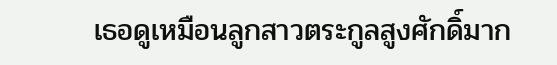เธอดูเหมือนลูกสาวตระกูลสูงศักดิ์มาก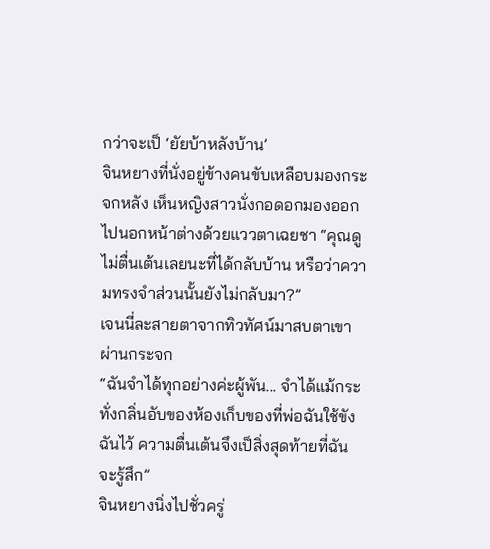กว่าจะเป็ ‘ยัยบ้าหลังบ้าน’
จินหยางที่นั่งอยู่ข้างคนขับเหลือบมองกระจกหลัง เห็นหญิงสาวนั่งกอดอกมองออกไปนอกหน้าต่างด้วยแววตาเฉยชา “คุณดูไม่ตื่นเต้นเลยนะที่ได้กลับบ้าน หรือว่าความทรงจำส่วนนั้นยังไม่กลับมา?”
เจนนี่ละสายตาจากทิวทัศน์มาสบตาเขาผ่านกระจก
“ฉันจำได้ทุกอย่างค่ะผู้พัน... จำได้แม้กระทั่งกลิ่นอับของห้องเก็บของที่พ่อฉันใช้ขังฉันไว้ ความตื่นเต้นจึงเป็สิ่งสุดท้ายที่ฉันจะรู้สึก”
จินหยางนิ่งไปชั่วครู่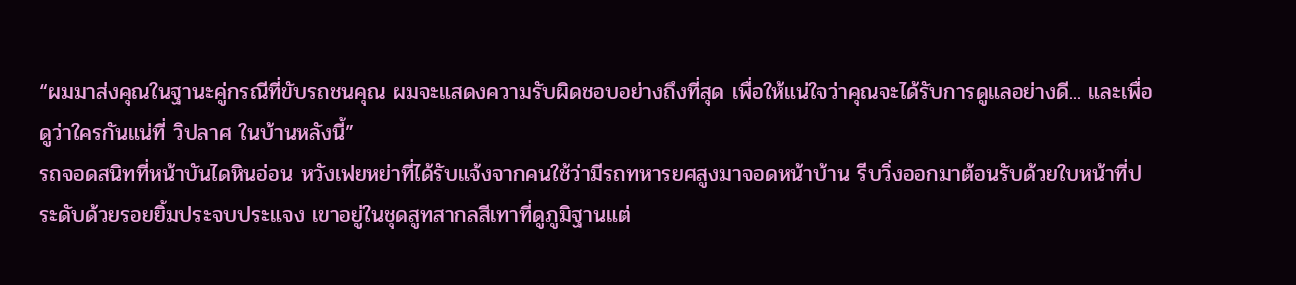“ผมมาส่งคุณในฐานะคู่กรณีที่ขับรถชนคุณ ผมจะแสดงความรับผิดชอบอย่างถึงที่สุด เพื่อให้แน่ใจว่าคุณจะได้รับการดูแลอย่างดี... และเพื่อดูว่าใครกันแน่ที่ วิปลาศ ในบ้านหลังนี้”
รถจอดสนิทที่หน้าบันไดหินอ่อน หวังเฟยหย่าที่ได้รับแจ้งจากคนใช้ว่ามีรถทหารยศสูงมาจอดหน้าบ้าน รีบวิ่งออกมาต้อนรับด้วยใบหน้าที่ประดับด้วยรอยยิ้มประจบประแจง เขาอยู่ในชุดสูทสากลสีเทาที่ดูภูมิฐานแต่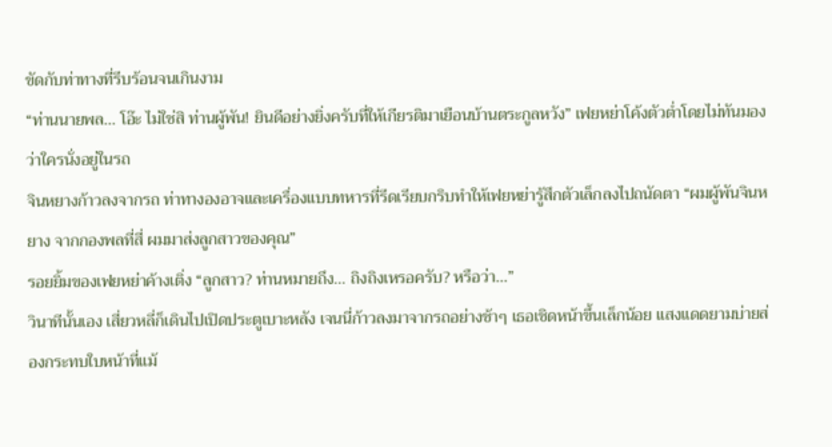ขัดกับท่าทางที่รีบร้อนจนเกินงาม
“ท่านนายพล... โอ๊ะ ไม่ใช่สิ ท่านผู้พัน! ยินดีอย่างยิ่งครับที่ให้เกียรติมาเยือนบ้านตระกูลหวัง” เฟยหย่าโค้งตัวต่ำโดยไม่ทันมองว่าใครนั่งอยู่ในรถ
จินหยางก้าวลงจากรถ ท่าทางองอาจและเครื่องแบบทหารที่รีดเรียบกริบทำให้เฟยหย่ารู้สึกตัวเล็กลงไปถนัดตา “ผมผู้พันจินหยาง จากกองพลที่สี่ ผมมาส่งลูกสาวของคุณ”
รอยยิ้มของเฟยหย่าค้างเติ่ง “ลูกสาว? ท่านหมายถึง... ถิงถิงเหรอครับ? หรือว่า...”
วินาทีนั้นเอง เสี่ยวหลี่ก็เดินไปเปิดประตูเบาะหลัง เจนนี่ก้าวลงมาจากรถอย่างช้าๆ เธอเชิดหน้าขึ้นเล็กน้อย แสงแดดยามบ่ายส่องกระทบใบหน้าที่แม้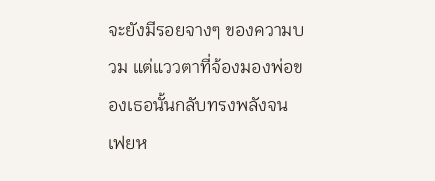จะยังมีรอยจางๆ ของความบวม แต่แววตาที่จ้องมองพ่อของเธอนั้นกลับทรงพลังจนเฟยห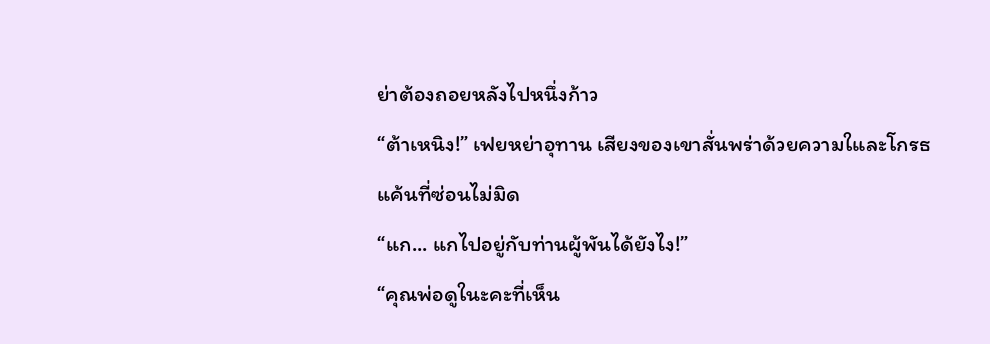ย่าต้องถอยหลังไปหนึ่งก้าว
“ต้าเหนิง!” เฟยหย่าอุทาน เสียงของเขาสั่นพร่าด้วยความใและโกรธแค้นที่ซ่อนไม่มิด
“แก... แกไปอยู่กับท่านผู้พันได้ยังไง!”
“คุณพ่อดูในะคะที่เห็น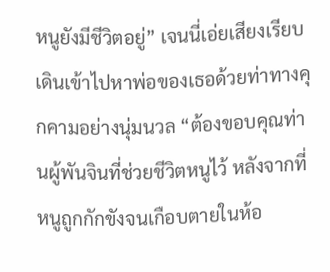หนูยังมีชีวิตอยู่” เจนนี่เอ่ยเสียงเรียบ เดินเข้าไปหาพ่อของเธอด้วยท่าทางคุกคามอย่างนุ่มนวล “ต้องขอบคุณท่านผู้พันจินที่ช่วยชีวิตหนูไว้ หลังจากที่หนูถูกกักขังจนเกือบตายในห้อ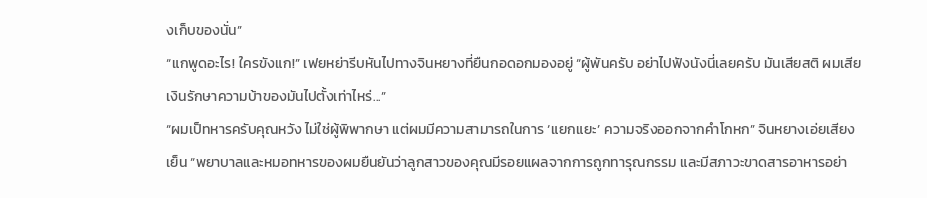งเก็บของนั่น”
“แกพูดอะไร! ใครขังแก!” เฟยหย่ารีบหันไปทางจินหยางที่ยืนกอดอกมองอยู่ “ผู้พันครับ อย่าไปฟังนังนี่เลยครับ มันเสียสติ ผมเสียเงินรักษาความบ้าของมันไปตั้งเท่าไหร่...”
“ผมเป็ทหารครับคุณหวัง ไม่ใช่ผู้พิพากษา แต่ผมมีความสามารถในการ ‘แยกแยะ’ ความจริงออกจากคำโกหก” จินหยางเอ่ยเสียงเย็น “พยาบาลและหมอทหารของผมยืนยันว่าลูกสาวของคุณมีรอยแผลจากการถูกทารุณกรรม และมีสภาวะขาดสารอาหารอย่า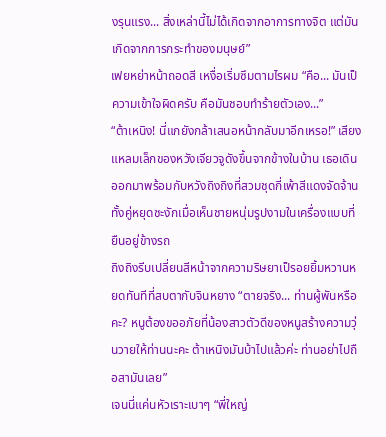งรุนแรง... สิ่งเหล่านี้ไม่ได้เกิดจากอาการทางจิต แต่มันเกิดจากการกระทำของมนุษย์”
เฟยหย่าหน้าถอดสี เหงื่อเริ่มซึมตามไรผม “คือ... มันเป็ความเข้าใจผิดครับ คือมันชอบทำร้ายตัวเอง...”
“ต้าเหนิง! นี่แกยังกล้าเสนอหน้ากลับมาอีกเหรอ!” เสียงแหลมเล็กของหวังเจียวจูดังขึ้นจากข้างในบ้าน เธอเดินออกมาพร้อมกับหวังถิงถิงที่สวมชุดกี่เพ้าสีแดงจัดจ้าน ทั้งคู่หยุดชะงักเมื่อเห็นชายหนุ่มรูปงามในเครื่องแบบที่ยืนอยู่ข้างรถ
ถิงถิงรีบเปลี่ยนสีหน้าจากความริษยาเป็รอยยิ้มหวานหยดทันทีที่สบตากับจินหยาง “ตายจริง... ท่านผู้พันหรือคะ? หนูต้องขออภัยที่น้องสาวตัวดีของหนูสร้างความวุ่นวายให้ท่านนะคะ ต้าเหนิงมันบ้าไปแล้วค่ะ ท่านอย่าไปถือสามันเลย”
เจนนี่แค่นหัวเราะเบาๆ “พี่ใหญ่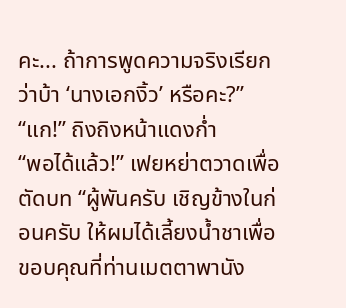คะ... ถ้าการพูดความจริงเรียกว่าบ้า ‘นางเอกงิ้ว’ หรือคะ?”
“แก!” ถิงถิงหน้าแดงก่ำ
“พอได้แล้ว!” เฟยหย่าตวาดเพื่อตัดบท “ผู้พันครับ เชิญข้างในก่อนครับ ให้ผมได้เลี้ยงน้ำชาเพื่อขอบคุณที่ท่านเมตตาพานัง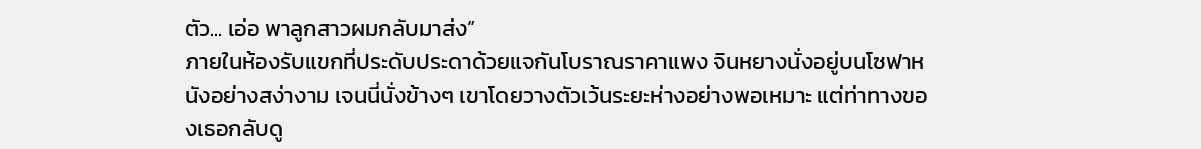ตัว... เอ่อ พาลูกสาวผมกลับมาส่ง”
ภายในห้องรับแขกที่ประดับประดาด้วยแจกันโบราณราคาแพง จินหยางนั่งอยู่บนโซฟาหนังอย่างสง่างาม เจนนี่นั่งข้างๆ เขาโดยวางตัวเว้นระยะห่างอย่างพอเหมาะ แต่ท่าทางของเธอกลับดู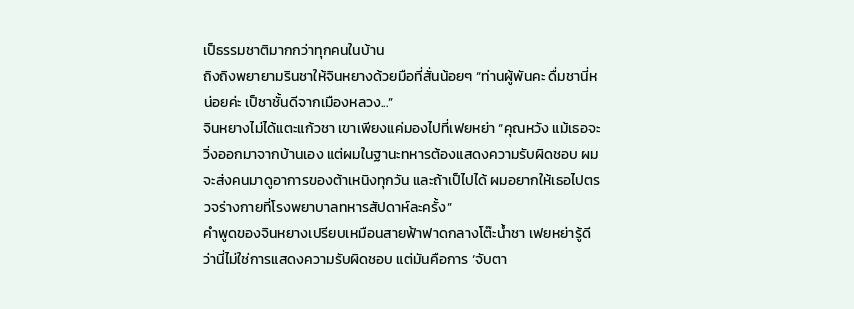เป็ธรรมชาติมากกว่าทุกคนในบ้าน
ถิงถิงพยายามรินชาให้จินหยางด้วยมือที่สั่นน้อยๆ “ท่านผู้พันคะ ดื่มชานี่หน่อยค่ะ เป็ชาชั้นดีจากเมืองหลวง...”
จินหยางไม่ได้แตะแก้วชา เขาเพียงแค่มองไปที่เฟยหย่า “คุณหวัง แม้เธอจะวิ่งออกมาจากบ้านเอง แต่ผมในฐานะทหารต้องแสดงความรับผิดชอบ ผมจะส่งคนมาดูอาการของต้าเหนิงทุกวัน และถ้าเป็ไปได้ ผมอยากให้เธอไปตรวจร่างกายที่โรงพยาบาลทหารสัปดาห์ละครั้ง”
คำพูดของจินหยางเปรียบเหมือนสายฟ้าฟาดกลางโต๊ะน้ำชา เฟยหย่ารู้ดีว่านี่ไม่ใช่การแสดงความรับผิดชอบ แต่มันคือการ ‘จับตา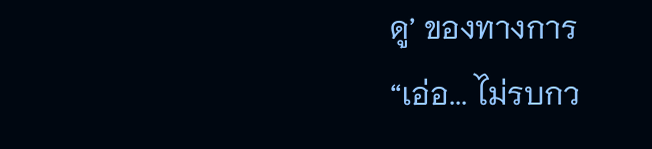ดู’ ของทางการ
“เอ่อ... ไม่รบกว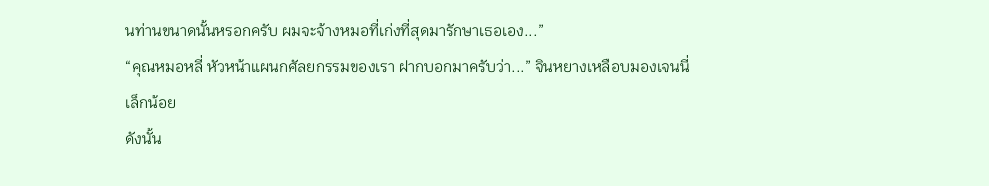นท่านขนาดนั้นหรอกครับ ผมจะจ้างหมอที่เก่งที่สุดมารักษาเธอเอง...”
“คุณหมอหลี่ หัวหน้าแผนกศัลยกรรมของเรา ฝากบอกมาครับว่า...” จินหยางเหลือบมองเจนนี่เล็กน้อย
ดังนั้น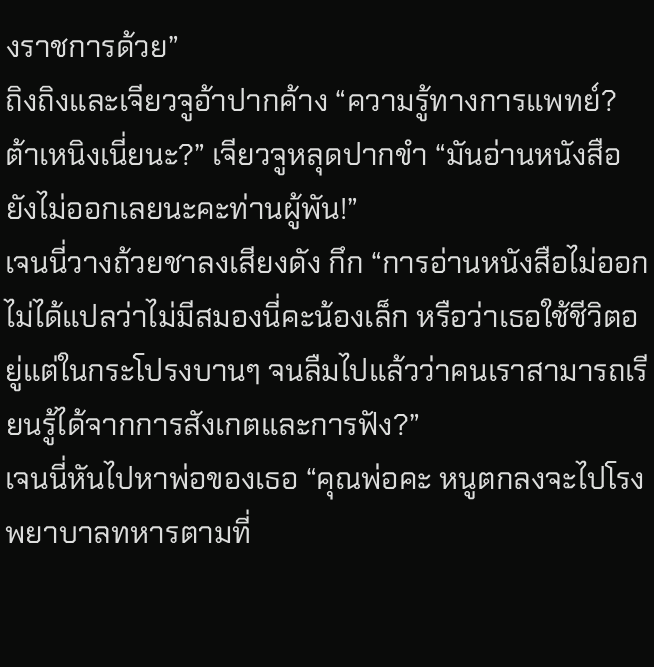งราชการด้วย”
ถิงถิงและเจียวจูอ้าปากค้าง “ความรู้ทางการแพทย์? ต้าเหนิงเนี่ยนะ?” เจียวจูหลุดปากขำ “มันอ่านหนังสือยังไม่ออกเลยนะคะท่านผู้พัน!”
เจนนี่วางถ้วยชาลงเสียงดัง กึก “การอ่านหนังสือไม่ออก ไม่ได้แปลว่าไม่มีสมองนี่คะน้องเล็ก หรือว่าเธอใช้ชีวิตอยู่แต่ในกระโปรงบานๆ จนลืมไปแล้วว่าคนเราสามารถเรียนรู้ได้จากการสังเกตและการฟัง?”
เจนนี่หันไปหาพ่อของเธอ “คุณพ่อคะ หนูตกลงจะไปโรงพยาบาลทหารตามที่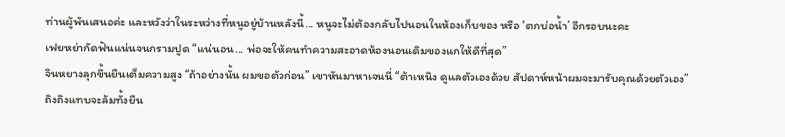ท่านผู้พันเสนอค่ะ และหวังว่าในระหว่างที่หนูอยู่บ้านหลังนี้... หนูจะไม่ต้องกลับไปนอนในห้องเก็บของ หรือ ‘ตกบ่อน้ำ’ อีกรอบนะคะ
เฟยหย่ากัดฟันแน่นจนกรามปูด “แน่นอน... พ่อจะให้คนทำความสะอาดห้องนอนเดิมของแกให้ดีที่สุด”
จินหยางลุกขึ้นยืนเต็มความสูง “ถ้าอย่างนั้น ผมขอตัวก่อน” เขาหันมาหาเจนนี่ “ต้าเหนิง ดูแลตัวเองด้วย สัปดาห์หน้าผมจะมารับคุณด้วยตัวเอง”
ถิงถิงแทบจะล้มทั้งยืน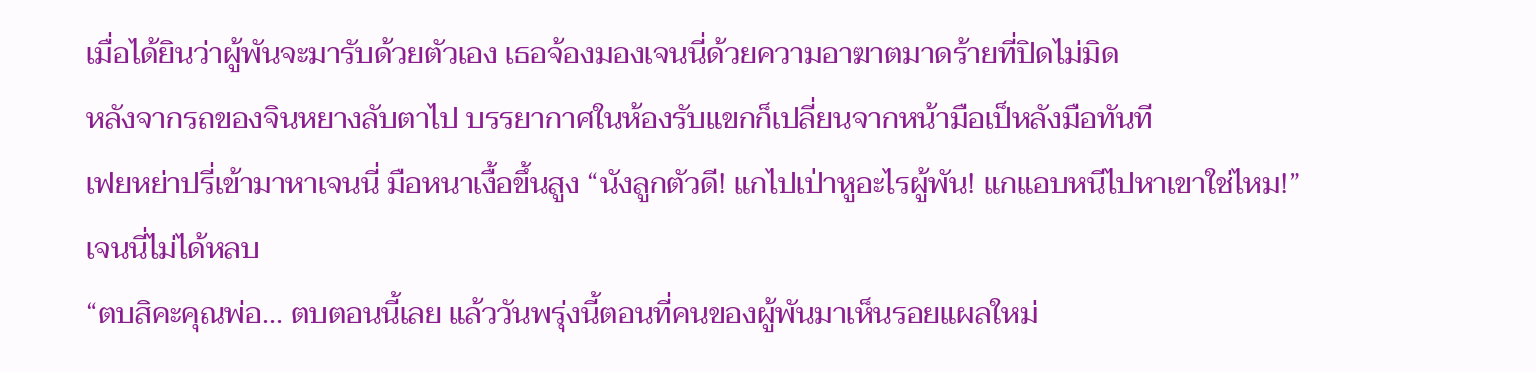เมื่อได้ยินว่าผู้พันจะมารับด้วยตัวเอง เธอจ้องมองเจนนี่ด้วยความอาฆาตมาดร้ายที่ปิดไม่มิด
หลังจากรถของจินหยางลับตาไป บรรยากาศในห้องรับแขกก็เปลี่ยนจากหน้ามือเป็หลังมือทันที
เฟยหย่าปรี่เข้ามาหาเจนนี่ มือหนาเงื้อขึ้นสูง “นังลูกตัวดี! แกไปเป่าหูอะไรผู้พัน! แกแอบหนีไปหาเขาใช่ไหม!”
เจนนี่ไม่ได้หลบ
“ตบสิคะคุณพ่อ... ตบตอนนี้เลย แล้ววันพรุ่งนี้ตอนที่คนของผู้พันมาเห็นรอยแผลใหม่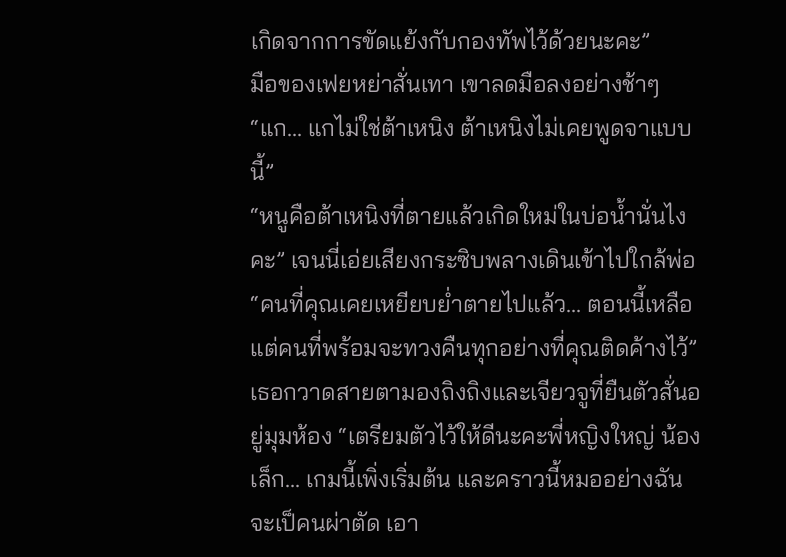เกิดจากการขัดแย้งกับกองทัพไว้ด้วยนะคะ”
มือของเฟยหย่าสั่นเทา เขาลดมือลงอย่างช้าๆ “แก... แกไม่ใช่ต้าเหนิง ต้าเหนิงไม่เคยพูดจาแบบนี้”
“หนูคือต้าเหนิงที่ตายแล้วเกิดใหม่ในบ่อน้ำนั่นไงคะ” เจนนี่เอ่ยเสียงกระซิบพลางเดินเข้าไปใกล้พ่อ “คนที่คุณเคยเหยียบย่ำตายไปแล้ว... ตอนนี้เหลือแต่คนที่พร้อมจะทวงคืนทุกอย่างที่คุณติดค้างไว้”
เธอกวาดสายตามองถิงถิงและเจียวจูที่ยืนตัวสั่นอยู่มุมห้อง “เตรียมตัวไว้ให้ดีนะคะพี่หญิงใหญ่ น้องเล็ก... เกมนี้เพิ่งเริ่มต้น และคราวนี้หมออย่างฉัน จะเป็คนผ่าตัด เอา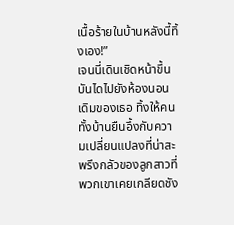เนื้อร้ายในบ้านหลังนี้ทิ้งเอง!”
เจนนี่เดินเชิดหน้าขึ้นบันไดไปยังห้องนอนเดิมของเธอ ทิ้งให้คนทั้งบ้านยืนอึ้งกับความเปลี่ยนแปลงที่น่าสะพรึงกลัวของลูกสาวที่พวกเขาเคยเกลียดชัง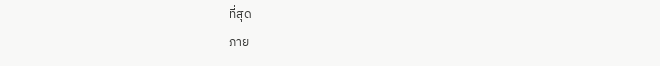ที่สุด
ภาย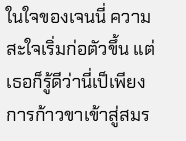ในใจของเจนนี่ ความสะใจเริ่มก่อตัวขึ้น แต่เธอก็รู้ดีว่านี่เป็เพียงการก้าวขาเข้าสู่สมร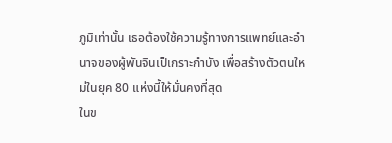ภูมิเท่านั้น เธอต้องใช้ความรู้ทางการแพทย์และอำนาจของผู้พันจินเป็เกราะกำบัง เพื่อสร้างตัวตนใหม่ในยุค 80 แห่งนี้ให้มั่นคงที่สุด
ในข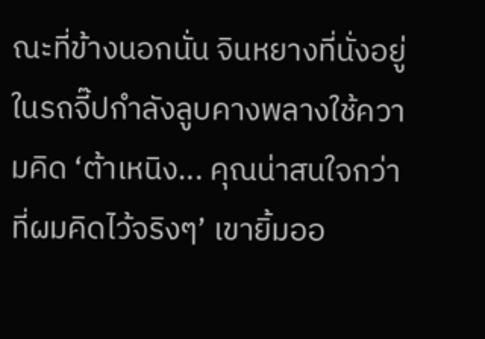ณะที่ข้างนอกนั่น จินหยางที่นั่งอยู่ในรถจี๊ปกำลังลูบคางพลางใช้ความคิด ‘ต้าเหนิง... คุณน่าสนใจกว่าที่ผมคิดไว้จริงๆ’ เขายิ้มออ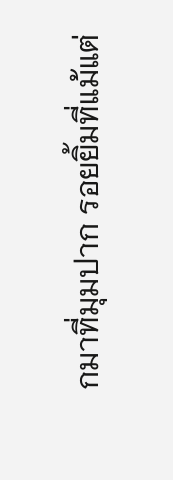กมาที่มุมปาก รอยยิ้มที่แม้แต่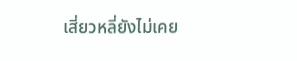เสี่ยวหลี่ยังไม่เคย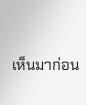เห็นมาก่อน